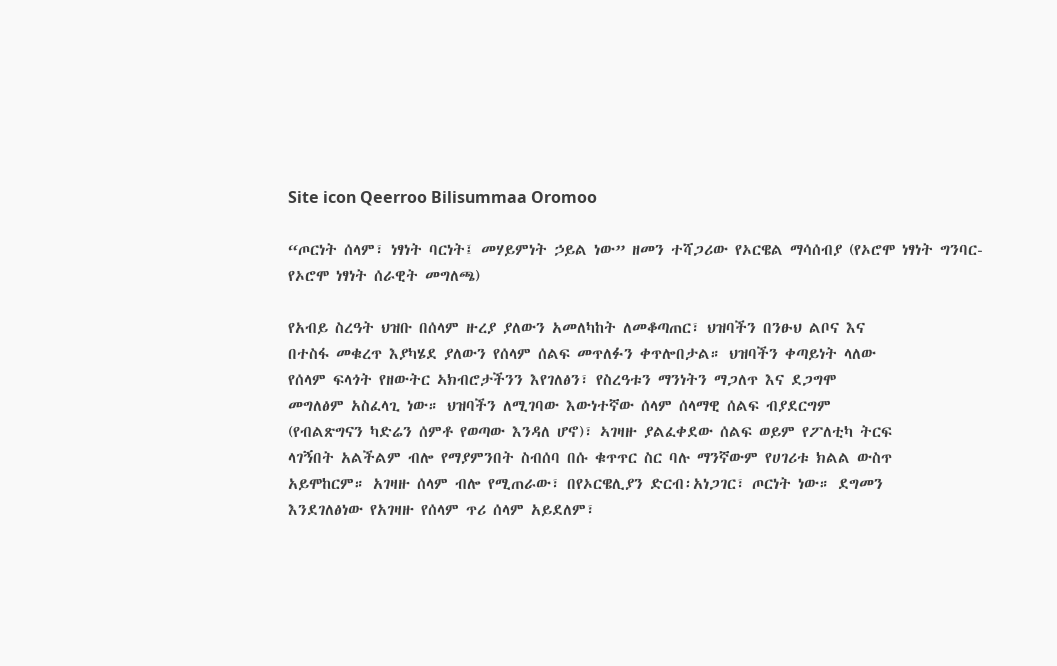Site icon Qeerroo Bilisummaa Oromoo

“ጦርነት ሰላም፣ ነፃነት ባርነት፤ መሃይምነት ኃይል ነው” ዘመን ተሻጋሪው የኦርዌል ማሳሰብያ (የኦሮሞ ነፃነት ግንባር-የኦሮሞ ነፃነት ሰራዊት መግለጫ)

የአብይ ስረዓት ህዝቡ በሰላም ዙረያ ያለውን አመለካከት ለመቆጣጠር፣ ህዝባችን በንፁህ ልቦና እና
በተስፋ መቁረጥ እያካሄደ ያለውን የሰላም ሰልፍ መጥለፉን ቀጥሎበታል። ህዝባችን ቀጣይነት ላለው
የሰላም ፍላጎት የዘውትር ኣክብሮታችንን እየገለፅን፣ የስረዓቱን ማንነትን ማጋለጥ እና ደጋግሞ
መግለፅም አስፈላጊ ነው። ህዝባችን ለሚገባው እውነተኛው ሰላም ሰላማዊ ሰልፍ ብያደርግም
(የብልጽግናን ካድሬን ሰምቶ የወጣው እንዳለ ሆኖ)፣ ኣገዛዙ ያልፈቀደው ሰልፍ ወይም የፖለቲካ ትርፍ
ላገኝበት አልችልም ብሎ የማያምንበት ስብሰባ በሱ ቁጥጥር ስር ባሉ ማንኛውም የሀገሪቱ ክልል ውስጥ
አይሞከርም። አገዛዙ ሰላም ብሎ የሚጠራው፣ በየኦርዌሊያን ድርብ፡አነጋገር፣ ጦርነት ነው። ደግመን
እንደገለፅነው የአገዛዙ የሰላም ጥሪ ሰላም አይደለም፣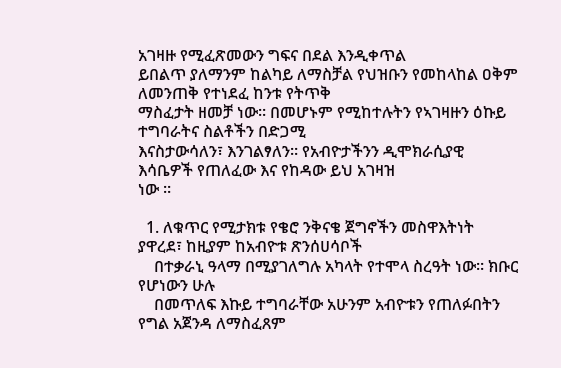አገዛዙ የሚፈጽመውን ግፍና በደል እንዲቀጥል
ይበልጥ ያለማንም ከልካይ ለማስቻል የህዝቡን የመከላከል ዐቅም ለመንጠቅ የተነደፈ ከንቱ የትጥቅ
ማስፈታት ዘመቻ ነው። በመሆኑም የሚከተሉትን የኣገዛዙን ዕኩይ ተግባራትና ስልቶችን በድጋሚ
እናስታውሳለን፣ እንገልፃለን። የአብዮታችንን ዲሞክራሲያዊ እሳቤዎች የጠለፈው እና የከዳው ይህ አገዛዝ
ነው ።

  1. ለቁጥር የሚታክቱ የቄሮ ንቅናቄ ጀግኖችን መስዋእትነት ያዋረደ፣ ከዚያም ከአብዮቱ ጽንሰሀሳቦች
    በተቃራኒ ዓላማ በሚያገለግሉ አካላት የተሞላ ስረዓት ነው። ክቡር የሆነውን ሁሉ
    በመጥለፍ እኩይ ተግባራቸው አሁንም አብዮቱን የጠለፉበትን የግል አጀንዳ ለማስፈጸም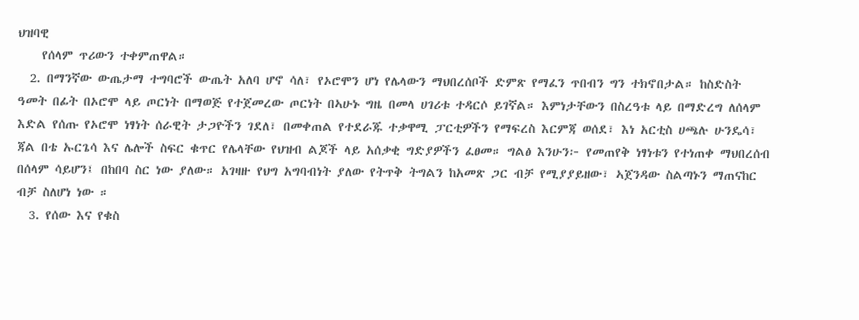ህዝባዊ
    የሰላም ጥሪውን ተቀምጠዋል።
  2. በማንኛው ውጤታማ ተግባሮች ውጤት አለባ ሆኖ ሳለ፣ የኦሮሞን ሆነ የሌላውን ማህበረሰቦች ድምጽ የማፈን ጥበብን ግን ተክኖበታል። ከስድስት ዓመት በፊት በኦሮሞ ላይ ጦርነት በማወጅ የተጀመረው ጦርነት በኣሁኑ ግዜ በመላ ሀገሪቱ ተዳርሶ ይገኛል። እምነታቸውን በስረዓቱ ላይ በማድረግ ለሰላም እድል የሰጡ የኦሮሞ ነፃነት ሰራዊት ታጋዮችን ገደለ፣ በመቀጠል የተደራጁ ተቃዋሚ ፓርቲዎችን የማፍረስ እርምጃ ወሰደ፣ እነ አርቲስ ሀጫሉ ሁንዴሳ፣ ጃል በቴ ኡርጌሳ እና ሌሎች ስፍር ቁጥር የሌላቸው የህዝብ ልጆች ላይ አሰቃቂ ግድያዎችን ፈፀመ። ግልፅ እንሁን፦ የመጠየቅ ነፃነቱን የተነጠቀ ማህበረሰብ በሰላም ሳይሆን፤ በከበባ ስር ነው ያለው። አገዛዙ የህግ አግባብነት ያለው የትጥቅ ትግልን ከአመጽ ጋር ብቻ የሚያያይዘው፣ ኣጀንዳው ስልጣኑን ማጠናከር ብቻ ስለሆነ ነው ።
  3. የሰው እና የቁስ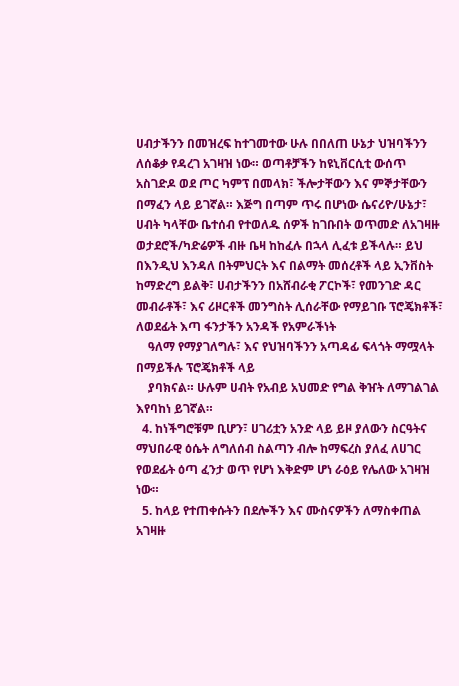ሀብታችንን በመዝረፍ ከተገመተው ሁሉ በበለጠ ሁኔታ ህዝባችንን ለሰቆቃ የዳረገ አገዛዝ ነው። ወጣቶቻችን ከዩኒቨርሲቲ ውሰጥ አስገድዶ ወደ ጦር ካምፕ በመላክ፣ ችሎታቸውን እና ምኞታቸውን በማፈን ላይ ይገኛል። እጅግ በጣም ጥሩ በሆነው ሴናሪዮ/ሁኔታ፣ ሀብት ካላቸው ቤተሰብ የተወለዱ ሰዎች ከገቡበት ወጥመድ ለአገዛዙ ወታደሮች/ካድሬዎች ብዙ ቤዛ ከከፈሉ በኋላ ሊፈቱ ይችላሉ። ይህ በእንዲህ እንዳለ በትምህርት እና በልማት መሰረቶች ላይ ኢንቨስት ከማድረግ ይልቅ፣ ሀብታችንን በአሸብራቂ ፖርኮች፣ የመንገድ ዳር መብራቶች፣ እና ሪዞርቶች መንግስት ሊሰራቸው የማይገቡ ፕሮጄክቶች፣ ለወደፊት እጣ ፋንታችን አንዳች የአምራችነት
    ዓለማ የማያገለግሉ፣ እና የህዝባችንን አጣዳፊ ፍላጎት ማሟላት በማይችሉ ፕሮጄክቶች ላይ
    ያባክናል። ሁሉም ሀብት የአብይ አህመድ የግል ቅዠት ለማገልገል እየባከነ ይገኛል።
  4. ከነችግሮቹም ቢሆን፣ ሀገሪቷን አንድ ላይ ይዞ ያለውን ስርዓትና ማህበራዊ ዕሴት ለግለሰብ ስልጣን ብሎ ከማፍረስ ያለፈ ለሀገር የወደፊት ዕጣ ፈንታ ወጥ የሆነ እቅድም ሆነ ራዕይ የሌለው አገዛዝ ነው።
  5. ከላይ የተጠቀሱትን በደሎችን እና ሙስናዎችን ለማስቀጠል አገዛዙ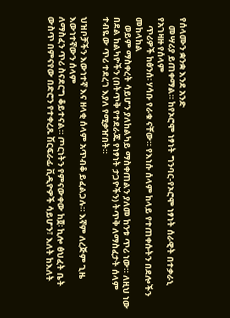የሰላሙን ቋንቋ እንደ አንድ
    መሣሪያ ይጠቀማል። ከየኦሮሞ ነፃነት ግንባር-የኦሮሞ ነፃነት ሰራዊት በተቃራኒ የአገዛዙ የሰላም
    ጥሪዎች ከፅንሰ፡ ሃሳቡ የራቁ ናቸው። የእነሱ ሰላም ከላይ የተጠቀሱትን በደሎችን መከላከል
    ወይም ማስቀረት ሳይሆን ያለከልካይ ማስቀጠልን ያለመ ከንቱ ጥሪ ነው። ለዚህ ነው በደል ከልካዮችን (በትጥቅ የተደራጁ የነፃነት ታጋዮችን) ትጥቅ ለማስፈታት ሰላም ተብዬው ጥሪ ተደረገ እያለ የሚቃዠበት።

ህዝቦቻችን እውነተኛ እና ዘላቂ ሰላም አጥብቆ ይፈልጋሉ። እኛም ለረጅም ጊዜ እውነተኛውን ሰላም
ለማስፈን ጥሪ ስናደርግ ቆይተናል። ጦርነትን የምናውቀው ከ፬፡ ኪሎ ፅህፈት ቤት ውስጥ በምናየው በድሮን የተቀረጹ ሽርፍራፊ ቪዲዮዎች ሳይሆን፣ እለት ከእለት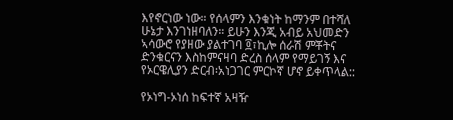እየኖርነው ነው። የሰላምን እንቁነት ከማንም በተሻለ ሁኔታ እንገነዘባለን። ይሁን እንጂ አብይ አህመድን ኣሳውሮ የያዘው ያልተገባ ፬፣ኪሎ ሰራሽ ምቾትና ድንቁርናን እስከምናዛባ ድረስ ሰላም የማይገኝ እና የኦርዌሊያን ድርብ፡አነጋገር ምርኮኛ ሆኖ ይቀጥላል::

የኦነግ-ኦነሰ ከፍተኛ አዛዥ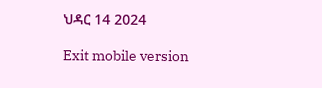ህዳር 14 2024

Exit mobile version